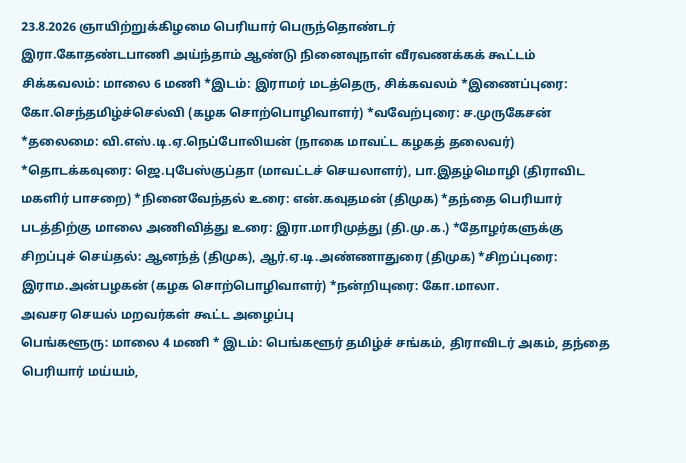23.8.2026 ஞாயிற்றுக்கிழமை பெரியார் பெருந்தொண்டர்
இரா.கோதண்டபாணி அய்ந்தாம் ஆண்டு நினைவுநாள் வீரவணக்கக் கூட்டம்
சிக்கவலம்: மாலை 6 மணி *இடம்: இராமர் மடத்தெரு, சிக்கவலம் *இணைப்புரை: கோ.செந்தமிழ்ச்செல்வி (கழக சொற்பொழிவாளர்) *வவேற்புரை: ச.முருகேசன் *தலைமை: வி.எஸ்.டி.ஏ.நெப்போலியன் (நாகை மாவட்ட கழகத் தலைவர்) *தொடக்கவுரை: ஜெ.புபேஸ்குப்தா (மாவட்டச் செயலாளர்), பா.இதழ்மொழி (திராவிட மகளிர் பாசறை) *நினைவேந்தல் உரை: என்.கவுதமன் (திமுக) *தந்தை பெரியார் படத்திற்கு மாலை அணிவித்து உரை: இரா.மாரிமுத்து (தி.மு.க.) *தோழர்களுக்கு சிறப்புச் செய்தல்: ஆனந்த் (திமுக), ஆர்.ஏ.டி.அண்ணாதுரை (திமுக) *சிறப்புரை: இராம.அன்பழகன் (கழக சொற்பொழிவாளர்) *நன்றியுரை: கோ.மாலா.
அவசர செயல் மறவர்கள் கூட்ட அழைப்பு
பெங்களூரு: மாலை 4 மணி * இடம்: பெங்களூர் தமிழ்ச் சங்கம், திராவிடர் அகம், தந்தை பெரியார் மய்யம்,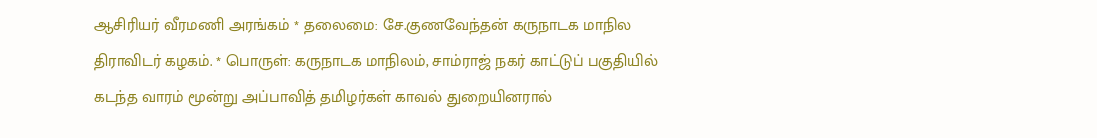ஆசிரியர் வீரமணி அரங்கம் * தலைமை: சே.குணவேந்தன் கருநாடக மாநில திராவிடர் கழகம். * பொருள்: கருநாடக மாநிலம், சாம்ராஜ் நகர் காட்டுப் பகுதியில் கடந்த வாரம் மூன்று அப்பாவித் தமிழர்கள் காவல் துறையினரால்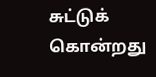சுட்டுக் கொன்றது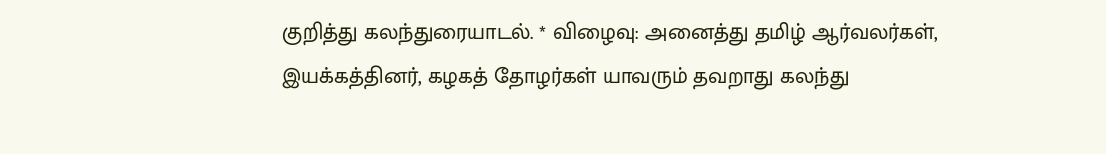குறித்து கலந்துரையாடல். * விழைவு: அனைத்து தமிழ் ஆர்வலர்கள், இயக்கத்தினர், கழகத் தோழர்கள் யாவரும் தவறாது கலந்து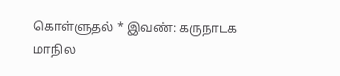கொள்ளுதல் * இவண்: கருநாடக மாநில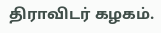திராவிடர் கழகம்.